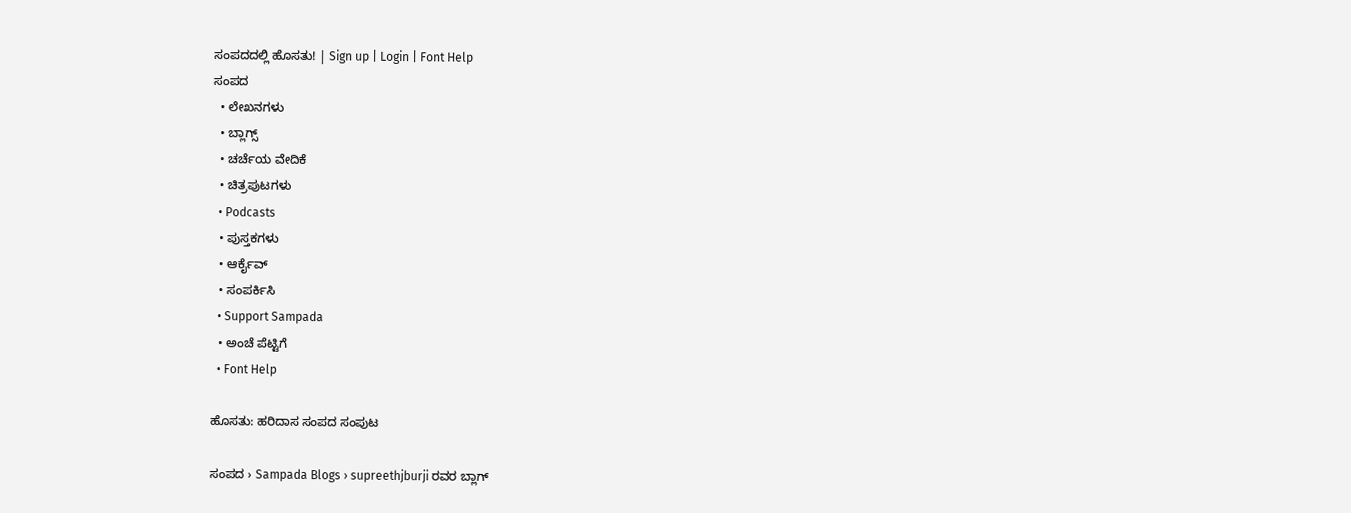ಸಂಪದದಲ್ಲಿ ಹೊಸತು! | Sign up | Login | Font Help
ಸಂಪದ
  • ಲೇಖನಗಳು
  • ಬ್ಲಾಗ್ಸ್
  • ಚರ್ಚೆಯ ವೇದಿಕೆ
  • ಚಿತ್ರಪುಟಗಳು
  • Podcasts
  • ಪುಸ್ತಕಗಳು
  • ಆರ್ಕೈವ್
  • ಸಂಪರ್ಕಿಸಿ
  • Support Sampada
  • ಅಂಚೆ ಪೆಟ್ಟಿಗೆ
  • Font Help

ಹೊಸತು: ಹರಿದಾಸ ಸಂಪದ ಸಂಪುಟ

ಸಂಪದ › Sampada Blogs › supreethjburji ರವರ ಬ್ಲಾಗ್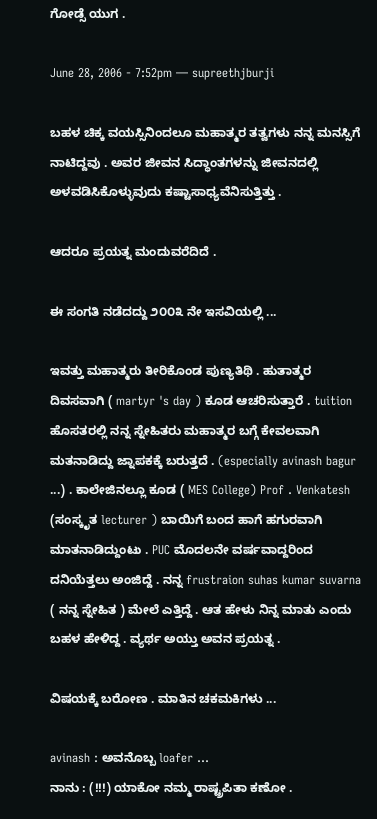ಗೋಡ್ಸೆ ಯುಗ .

June 28, 2006 - 7:52pm — supreethjburji

ಬಹಳ ಚಿಕ್ಕ ವಯಸ್ಸಿನಿಂದಲೂ ಮಹಾತ್ಮರ ತತ್ವಗಳು ನನ್ನ ಮನಸ್ಸಿಗೆ ನಾಟಿದ್ದವು . ಅವರ ಜೀವನ ಸಿದ್ಧಾಂತಗಳನ್ನು ಜೀವನದಲ್ಲಿ ಅಳವಡಿಸಿಕೊಳ್ಳುವುದು ಕಷ್ಟಾಸಾಧ್ಯವೆನಿಸುತ್ತಿತ್ತು .

ಆದರೂ ಪ್ರಯತ್ನ ಮಂದುವರೆದಿದೆ .

ಈ ಸಂಗತಿ ನಡೆದದ್ದು ೨೦೦೩ ನೇ ಇಸವಿಯಲ್ಲಿ ...

ಇವತ್ತು ಮಹಾತ್ಮರು ತೀರಿಕೊಂಡ ಪುಣ್ಯತಿಥಿ . ಹುತಾತ್ಮರ ದಿವಸವಾಗಿ ( martyr 's day ) ಕೂಡ ಆಚರಿಸುತ್ತಾರೆ . tuition ಹೊಸತರಲ್ಲಿ ನನ್ನ ಸ್ನೇಹಿತರು ಮಹಾತ್ಮರ ಬಗ್ಗೆ ಕೇವಲವಾಗಿ ಮತನಾಡಿದ್ದು ಜ್ನಾಪಕಕ್ಕೆ ಬರುತ್ತದೆ . (especially avinash bagur ...) . ಕಾಲೇಜಿನಲ್ಲೂ ಕೂಡ ( MES College) Prof . Venkatesh (ಸಂಸ್ಕೃತ lecturer ) ಬಾಯಿಗೆ ಬಂದ ಹಾಗೆ ಹಗುರವಾಗಿ ಮಾತನಾಡಿದ್ದುಂಟು . PUC ಮೊದಲನೇ ವರ್ಷವಾದ್ದರಿಂದ ದನಿಯೆತ್ತಲು ಅಂಜಿದ್ದೆ . ನನ್ನ frustraion suhas kumar suvarna  ( ನನ್ನ ಸ್ನೇಹಿತ ) ಮೇಲೆ ಎತ್ತಿದ್ದೆ . ಆತ ಹೇಳು ನಿನ್ನ ಮಾತು ಎಂದು ಬಹಳ ಹೇಳಿದ್ದ . ವ್ಯರ್ಥ ಅಯ್ತು ಅವನ ಪ್ರಯತ್ನ .

ವಿಷಯಕ್ಕೆ ಬರೋಣ . ಮಾತಿನ ಚಕಮಕಿಗಳು ...

avinash : ಅವನೊಬ್ಬ loafer ...
ನಾನು : (!!!) ಯಾಕೋ ನಮ್ಮ ರಾಷ್ಟ್ರಪಿತಾ ಕಣೋ .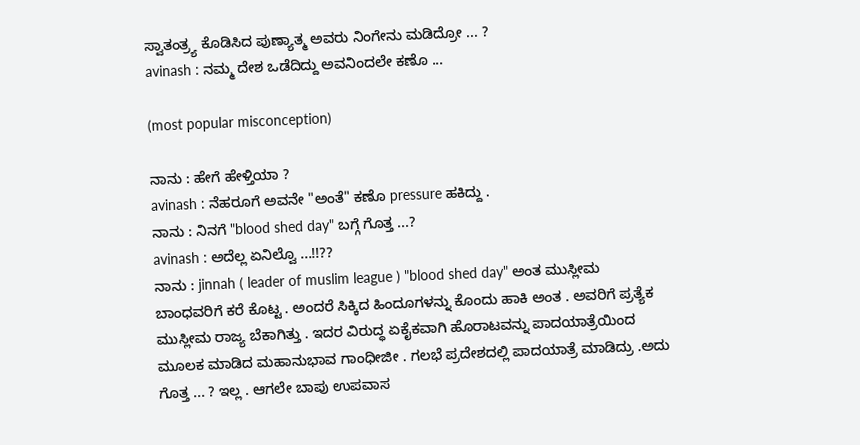ಸ್ವಾತಂತ್ರ್ಯ ಕೊಡಿಸಿದ ಪುಣ್ಯಾತ್ಮ ಅವರು ನಿಂಗೇನು ಮಡಿದ್ರೋ ... ?
avinash : ನಮ್ಮ ದೇಶ ಒಡೆದಿದ್ದು ಅವನಿಂದಲೇ ಕಣೊ ...

(most popular misconception)

ನಾನು : ಹೇಗೆ ಹೇಳ್ತಿಯಾ ?
avinash : ನೆಹರೂಗೆ ಅವನೇ "ಅಂತೆ" ಕಣೊ pressure ಹಕಿದ್ದು .
ನಾನು : ನಿನಗೆ "blood shed day" ಬಗ್ಗೆ ಗೊತ್ತ ...?
avinash : ಅದೆಲ್ಲ ಏನಿಲ್ವೊ ...!!??
ನಾನು : jinnah ( leader of muslim league ) "blood shed day" ಅಂತ ಮುಸ್ಲೀಮ ಬಾಂಧವರಿಗೆ ಕರೆ ಕೊಟ್ಟ . ಅಂದರೆ ಸಿಕ್ಕಿದ ಹಿಂದೂಗಳನ್ನು ಕೊಂದು ಹಾಕಿ ಅಂತ . ಅವರಿಗೆ ಪ್ರತ್ಯೆಕ ಮುಸ್ಲೀಮ ರಾಜ್ಯ ಬೆಕಾಗಿತ್ತು . ಇದರ ವಿರುದ್ಧ ಏಕೈಕವಾಗಿ ಹೊರಾಟವನ್ನು ಪಾದಯಾತ್ರೆಯಿಂದ ಮೂಲಕ ಮಾಡಿದ ಮಹಾನುಭಾವ ಗಾಂಧೀಜೀ . ಗಲಭೆ ಪ್ರದೇಶದಲ್ಲಿ ಪಾದಯಾತ್ರೆ ಮಾಡಿದ್ರು .ಅದು ಗೊತ್ತ ... ? ಇಲ್ಲ . ಆಗಲೇ ಬಾಪು ಉಪವಾಸ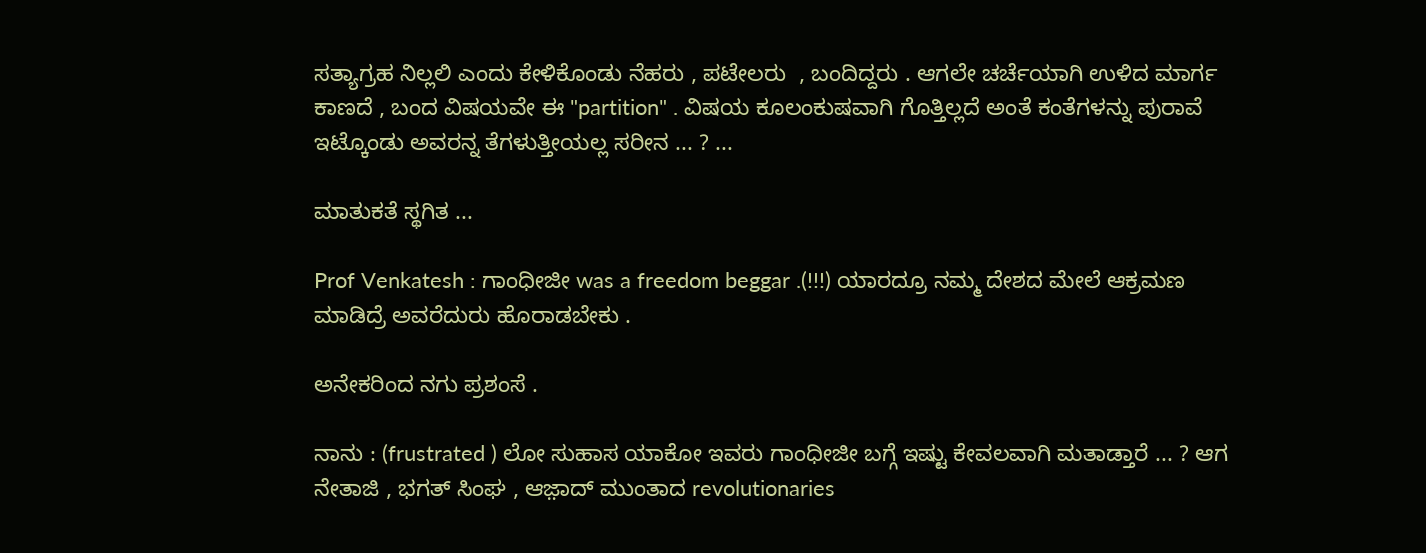ಸತ್ಯಾಗ್ರಹ ನಿಲ್ಲಲಿ ಎಂದು ಕೇಳಿಕೊಂಡು ನೆಹರು , ಪಟೇಲರು  , ಬಂದಿದ್ದರು . ಆಗಲೇ ಚರ್ಚೆಯಾಗಿ ಉಳಿದ ಮಾರ್ಗ ಕಾಣದೆ , ಬಂದ ವಿಷಯವೇ ಈ "partition" . ವಿಷಯ ಕೂಲಂಕುಷವಾಗಿ ಗೊತ್ತಿಲ್ಲದೆ ಅಂತೆ ಕಂತೆಗಳನ್ನು ಪುರಾವೆ ಇಟ್ಕೊಂಡು ಅವರನ್ನ ತೆಗಳುತ್ತೀಯಲ್ಲ ಸರೀನ ... ? ...

ಮಾತುಕತೆ ಸ್ಥಗಿತ ...

Prof Venkatesh : ಗಾಂಧೀಜೀ was a freedom beggar .(!!!) ಯಾರದ್ರೂ ನಮ್ಮ ದೇಶದ ಮೇಲೆ ಆಕ್ರಮಣ ಮಾಡಿದ್ರೆ ಅವರೆದುರು ಹೊರಾಡಬೇಕು .

ಅನೇಕರಿಂದ ನಗು ಪ್ರಶಂಸೆ .

ನಾನು : (frustrated ) ಲೋ ಸುಹಾಸ ಯಾಕೋ ಇವರು ಗಾಂಧೀಜೀ ಬಗ್ಗೆ ಇಷ್ಟು ಕೇವಲವಾಗಿ ಮತಾಡ್ತಾರೆ ... ? ಆಗ ನೇತಾಜಿ , ಭಗತ್ ಸಿಂಘ , ಆಜ಼ಾದ್ ಮುಂತಾದ revolutionaries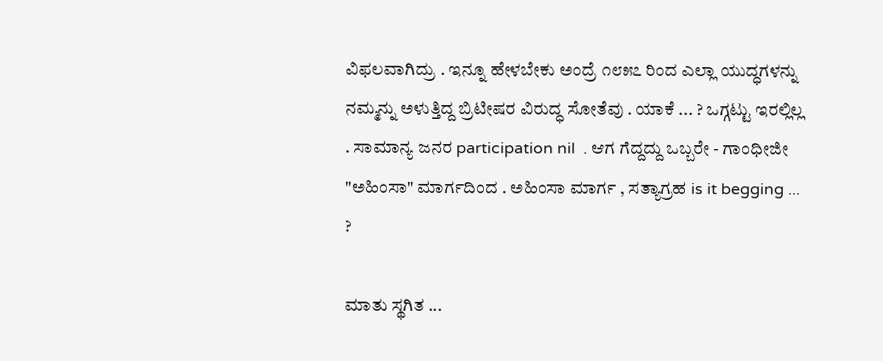ವಿಫಲವಾಗಿದ್ರು . ಇನ್ನೂ ಹೇಳಬೇಕು ಅಂದ್ರೆ ೧೮೫೭ ರಿಂದ ಎಲ್ಲಾ ಯುದ್ಧಗಳನ್ನು ನಮ್ಮನ್ನು ಅಳುತ್ತಿದ್ದ ಬ್ರಿಟೀಷರ ವಿರುದ್ಧ ಸೋತೆವು . ಯಾಕೆ ... ? ಒಗ್ಗಟ್ಟು ಇರಲ್ಲಿಲ್ಲ . ಸಾಮಾನ್ಯ ಜನರ participation nil  . ಆಗ ಗೆದ್ದದ್ದು ಒಬ್ಬರೇ - ಗಾಂಧೀಜೀ "ಅಹಿಂಸಾ" ಮಾರ್ಗದಿಂದ . ಅಹಿಂಸಾ ಮಾರ್ಗ , ಸತ್ಯಾಗ್ರಹ is it begging ... ?

ಮಾತು ಸ್ಥಗಿತ ...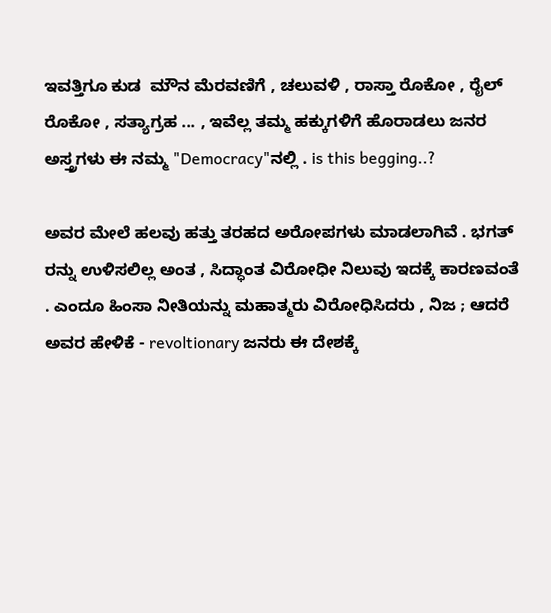ಇವತ್ತಿಗೂ ಕುಡ  ಮೌನ ಮೆರವಣಿಗೆ , ಚಲುವಳಿ , ರಾಸ್ತಾ ರೊಕೋ , ರೈಲ್ ರೊಕೋ , ಸತ್ಯಾಗ್ರಹ ... , ಇವೆಲ್ಲ ತಮ್ಮ ಹಕ್ಕುಗಳಿಗೆ ಹೊರಾಡಲು ಜನರ ಅಸ್ತ್ರಗಳು ಈ ನಮ್ಮ "Democracy"ನಲ್ಲಿ . is this begging..?

ಅವರ ಮೇಲೆ ಹಲವು ಹತ್ತು ತರಹದ ಅರೋಪಗಳು ಮಾಡಲಾಗಿವೆ . ಭಗತ್ ರನ್ನು ಉಳಿಸಲಿಲ್ಲ ಅಂತ , ಸಿದ್ಧಾಂತ ವಿರೋಧೀ ನಿಲುವು ಇದಕ್ಕೆ ಕಾರಣವಂತೆ . ಎಂದೂ ಹಿಂಸಾ ನೀತಿಯನ್ನು ಮಹಾತ್ಮರು ವಿರೋಧಿಸಿದರು , ನಿಜ ; ಆದರೆ ಅವರ ಹೇಳಿಕೆ - revoltionary ಜನರು ಈ ದೇಶಕ್ಕೆ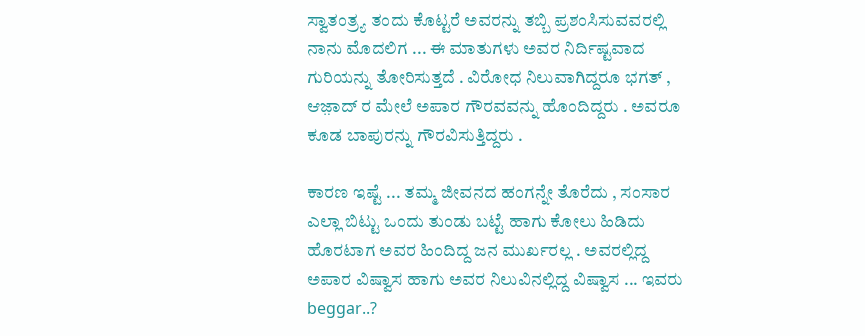ಸ್ವಾತಂತ್ರ್ಯ ತಂದು ಕೊಟ್ಟರೆ ಅವರನ್ನು ತಬ್ಬಿ ಪ್ರಶಂಸಿಸುವವರಲ್ಲಿ ನಾನು ಮೊದಲಿಗ ... ಈ ಮಾತುಗಳು ಅವರ ನಿರ್ದಿಷ್ಟವಾದ ಗುರಿಯನ್ನು ತೋರಿಸುತ್ತದೆ . ವಿರೋಧ ನಿಲುವಾಗಿದ್ದರೂ ಭಗತ್ , ಆಜ಼ಾದ್ ರ ಮೇಲೆ ಅಪಾರ ಗೌರವವನ್ನು ಹೊಂದಿದ್ದರು . ಅವರೂ ಕೂಡ ಬಾಪುರನ್ನು ಗೌರವಿಸುತ್ತಿದ್ದರು .

ಕಾರಣ ಇಷ್ಟೆ ... ತಮ್ಮ ಜೀವನದ ಹಂಗನ್ನೇ ತೊರೆದು , ಸಂಸಾರ ಎಲ್ಲಾ ಬಿಟ್ಟು ಒಂದು ತುಂಡು ಬಟ್ಟೆ ಹಾಗು ಕೋಲು ಹಿಡಿದು ಹೊರಟಾಗ ಅವರ ಹಿಂದಿದ್ದ ಜನ ಮುರ್ಖರಲ್ಲ . ಅವರಲ್ಲಿದ್ದ ಅಪಾರ ವಿಷ್ವಾಸ ಹಾಗು ಅವರ ನಿಲುವಿನಲ್ಲಿದ್ದ ವಿಷ್ವಾಸ ... ಇವರು beggar..?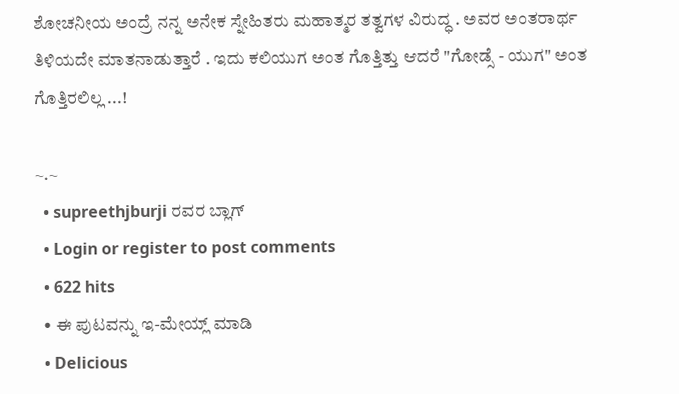ಶೋಚನೀಯ ಅಂದ್ರೆ ನನ್ನ ಅನೇಕ ಸ್ನೇಹಿತರು ಮಹಾತ್ಮರ ತತ್ವಗಳ ವಿರುದ್ಧ . ಅವರ ಅಂತರಾರ್ಥ ತಿಳಿಯದೇ ಮಾತನಾಡುತ್ತಾರೆ . ಇದು ಕಲಿಯುಗ ಅಂತ ಗೊತ್ತಿತ್ತು ಆದರೆ "ಗೋಡ್ಸೆ - ಯುಗ" ಅಂತ ಗೊತ್ತಿರಲಿಲ್ಲ ...!

~.~
  • supreethjburji ರವರ ಬ್ಲಾಗ್
  • Login or register to post comments
  • 622 hits
  • ಈ ಪುಟವನ್ನು ಇ-ಮೇಯ್ಲ್ ಮಾಡಿ
  • Delicious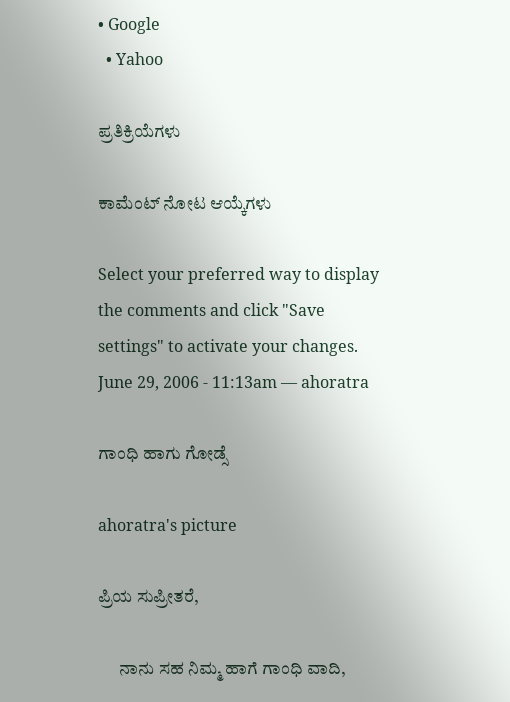• Google
  • Yahoo

ಪ್ರತಿಕ್ರಿಯೆಗಳು

ಕಾಮೆಂಟ್ ನೋಟ ಆಯ್ಕೆಗಳು

Select your preferred way to display the comments and click "Save settings" to activate your changes.
June 29, 2006 - 11:13am — ahoratra

ಗಾಂಧಿ ಹಾಗು ಗೋಡ್ಸೆ

ahoratra's picture

ಪ್ರಿಯ ಸುಪ್ರೀತರೆ,

      ನಾನು ಸಹ ನಿಮ್ಮ ಹಾಗೆ ಗಾಂಧಿ ವಾದಿ,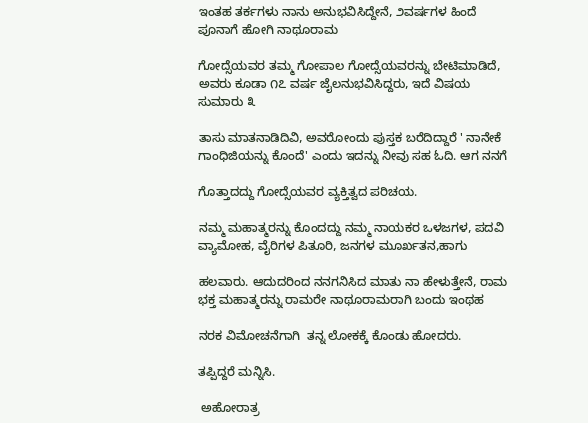ಇಂತಹ ತರ್ಕಗಳು ನಾನು ಅನುಭವಿಸಿದ್ದೇನೆ, ೨ವರ್ಷಗಳ ಹಿಂದೆ ಪೂನಾಗೆ ಹೋಗಿ ನಾಥೂರಾಮ

ಗೋದ್ಸೆಯವರ ತಮ್ಮ ಗೋಪಾಲ ಗೋದ್ಸೆಯವರನ್ನು ಬೇಟಿಮಾಡಿದೆ, ಅವರು ಕೂಡಾ ೧೭ ವರ್ಷ ಜೈಲನುಭವಿಸಿದ್ದರು, ಇದೆ ವಿಷಯ ಸುಮಾರು ೩

ತಾಸು ಮಾತನಾಡಿದಿವಿ, ಅವರೋಂದು ಪುಸ್ತಕ ಬರೆದಿದ್ದಾರೆ ' ನಾನೇಕೆ ಗಾಂಧಿಜಿಯನ್ನು ಕೊಂದೆ' ಎಂದು ಇದನ್ನು ನೀವು ಸಹ ಓದಿ. ಆಗ ನನಗೆ

ಗೊತ್ತಾದದ್ದು ಗೋದ್ಸೆಯವರ ವ್ಯಕ್ತಿತ್ವದ ಪರಿಚಯ.

ನಮ್ಮ ಮಹಾತ್ಮರನ್ನು ಕೊಂದದ್ದು ನಮ್ಮ ನಾಯಕರ ಒಳಜಗಳ, ಪದವಿ ವ್ಯಾಮೋಹ, ವೈರಿಗಳ ಪಿತೂರಿ, ಜನಗಳ ಮೂರ್ಖತನ,ಹಾಗು

ಹಲವಾರು. ಆದುದರಿಂದ ನನಗನಿಸಿದ ಮಾತು ನಾ ಹೇಳುತ್ತೇನೆ, ರಾಮ ಭಕ್ತ ಮಹಾತ್ಮರನ್ನು ರಾಮರೇ ನಾಥೂರಾಮರಾಗಿ ಬಂದು ಇಂಥಹ

ನರಕ ವಿಮೋಚನೆಗಾಗಿ  ತನ್ನ ಲೋಕಕ್ಕೆ ಕೊಂಡು ಹೋದರು.

ತಪ್ಪಿದ್ದರೆ ಮನ್ನಿಸಿ.

 ಅಹೋರಾತ್ರ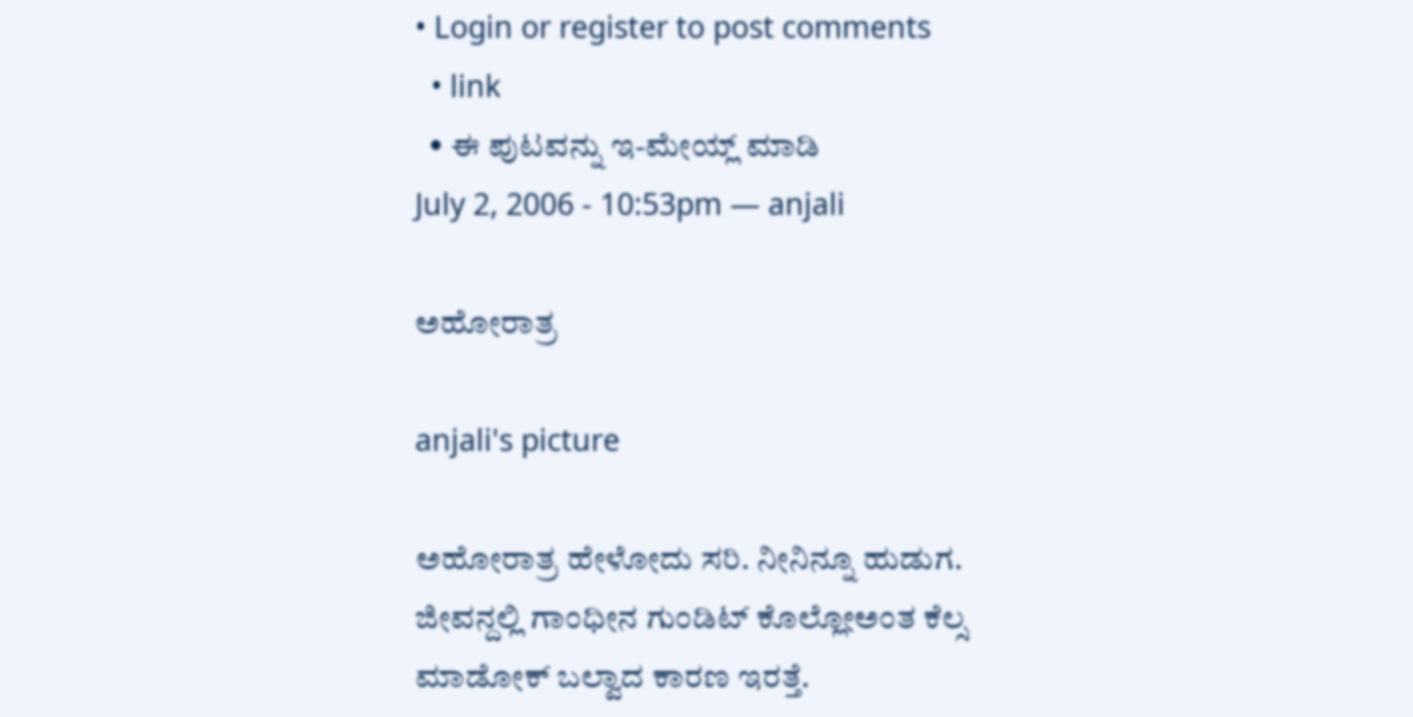• Login or register to post comments
  • link
  • ಈ ಪುಟವನ್ನು ಇ-ಮೇಯ್ಲ್ ಮಾಡಿ
July 2, 2006 - 10:53pm — anjali

ಅಹೋರಾತ್ರ

anjali's picture

ಅಹೋರಾತ್ರ ಹೇಳೋದು ಸರಿ. ನೀನಿನ್ನೂ ಹುಡುಗ. ಜೀವನ್ದಲ್ಲಿ ಗಾಂಧೀನ ಗುಂಡಿಟ್ ಕೊಲ್ಲೋಅಂತ ಕೆಲ್ಸ ಮಾಡೋಕ್ ಬಲ್ವಾದ ಕಾರಣ ಇರತ್ತೆ.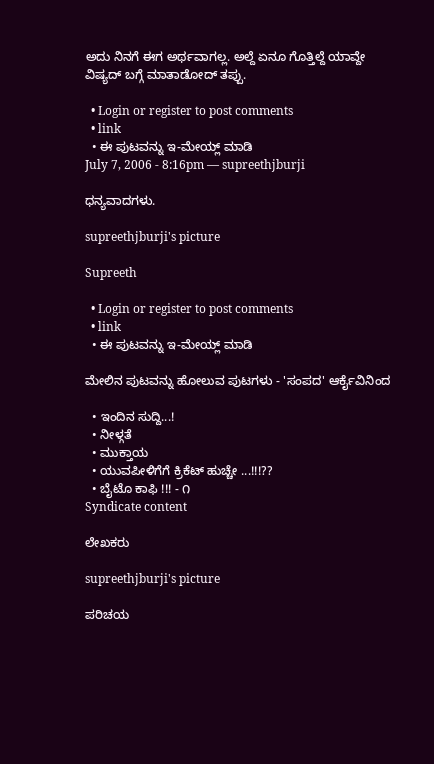ಅದು ನಿನಗೆ ಈಗ ಅರ್ಥವಾಗಲ್ಲ. ಅಲ್ದೆ ಏನೂ ಗೊತ್ತಿಲ್ದೆ ಯಾವ್ದೇ ವಿಷ್ಯದ್ ಬಗ್ಗೆ ಮಾತಾಡೋದ್ ತಪ್ಪು.

  • Login or register to post comments
  • link
  • ಈ ಪುಟವನ್ನು ಇ-ಮೇಯ್ಲ್ ಮಾಡಿ
July 7, 2006 - 8:16pm — supreethjburji

ಧನ್ಯವಾದಗಳು.

supreethjburji's picture

Supreeth

  • Login or register to post comments
  • link
  • ಈ ಪುಟವನ್ನು ಇ-ಮೇಯ್ಲ್ ಮಾಡಿ

ಮೇಲಿನ ಪುಟವನ್ನು ಹೋಲುವ ಪುಟಗಳು - 'ಸಂಪದ' ಆರ್ಕೈವಿನಿಂದ

  • ಇಂದಿನ ಸುದ್ದಿ...!
  • ನೀಳ್ಗತೆ
  • ಮುಕ್ತಾಯ
  • ಯುವಪೀಳಿಗೆಗೆ ಕ್ರಿಕೆಟ್ ಹುಚ್ಚೇ ...!!!??
  • ಬೈಟೊ ಕಾಫಿ !!! - ೧
Syndicate content

ಲೇಖಕರು

supreethjburji's picture

ಪರಿಚಯ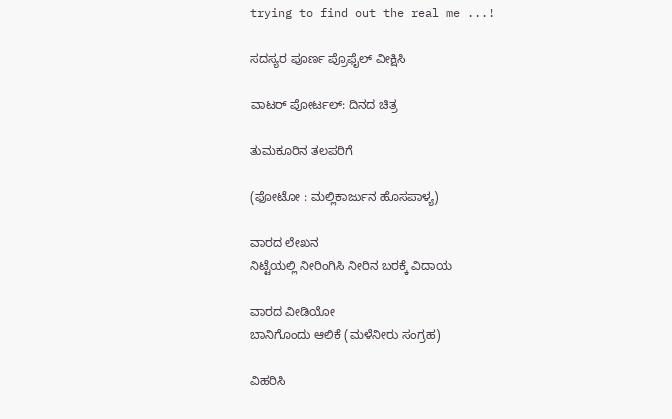trying to find out the real me ...!

ಸದಸ್ಯರ ಪೂರ್ಣ ಪ್ರೊಫೈಲ್ ವೀಕ್ಷಿಸಿ

ವಾಟರ್ ಪೋರ್ಟಲ್: ದಿನದ ಚಿತ್ರ

ತುಮಕೂರಿನ ತಲಪರಿಗೆ

(ಫೋಟೋ : ಮಲ್ಲಿಕಾರ್ಜುನ ಹೊಸಪಾಳ್ಯ)

ವಾರದ ಲೇಖನ
ನಿಟ್ಟೆಯಲ್ಲಿ ನೀರಿಂಗಿಸಿ ನೀರಿನ ಬರಕ್ಕೆ ವಿದಾಯ

ವಾರದ ವೀಡಿಯೋ
ಬಾನಿಗೊಂದು ಆಲಿಕೆ (ಮಳೆನೀರು ಸಂಗ್ರಹ)

ವಿಹರಿಸಿ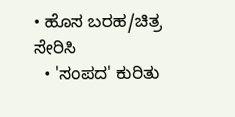• ಹೊಸ ಬರಹ/ಚಿತ್ರ ಸೇರಿಸಿ
  • 'ಸಂಪದ' ಕುರಿತು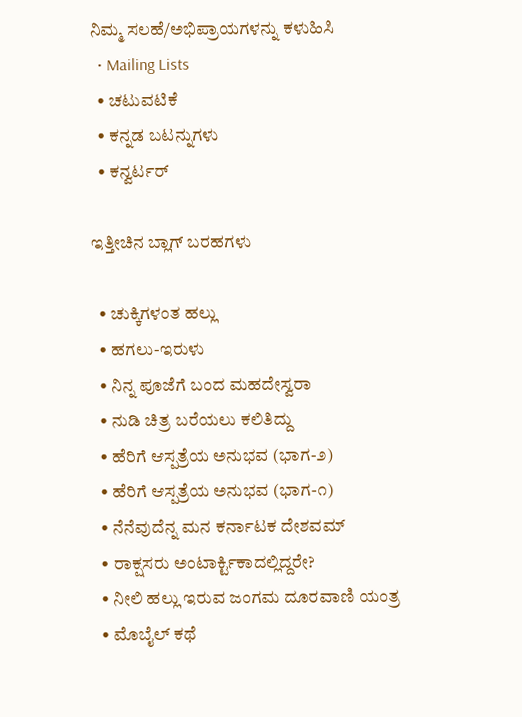ನಿಮ್ಮ ಸಲಹೆ/ಅಭಿಪ್ರಾಯಗಳನ್ನು ಕಳುಹಿಸಿ
  • Mailing Lists
  • ಚಟುವಟಿಕೆ
  • ಕನ್ನಡ ಬಟನ್ನುಗಳು
  • ಕನ್ವರ್ಟರ್

ಇತ್ತೀಚಿನ ಬ್ಲಾಗ್ ಬರಹಗಳು

  • ಚುಕ್ಕಿಗಳಂತ ಹಲ್ಲು
  • ಹಗಲು-ಇರುಳು
  • ನಿನ್ನ ಪೂಜೆಗೆ ಬಂದ ಮಹದೇಸ್ವರಾ
  • ನುಡಿ ಚಿತ್ರ ಬರೆಯಲು ಕಲಿತಿದ್ದು
  • ಹೆರಿಗೆ ಆಸ್ಪತ್ರೆಯ ಅನುಭವ (ಭಾಗ-೨)
  • ಹೆರಿಗೆ ಆಸ್ಪತ್ರೆಯ ಅನುಭವ (ಭಾಗ-೧)
  • ನೆನೆವುದೆನ್ನ ಮನ ಕರ್ನಾಟಕ ದೇಶವಮ್
  • ರಾಕ್ಷಸರು ಅಂಟಾರ್ಕ್ಟಿಕಾದಲ್ಲಿದ್ದರೇ?
  • ನೀಲಿ ಹಲ್ಲು ಇರುವ ಜಂಗಮ ದೂರವಾಣಿ ಯಂತ್ರ
  • ಮೊಬೈಲ್ ಕಥೆ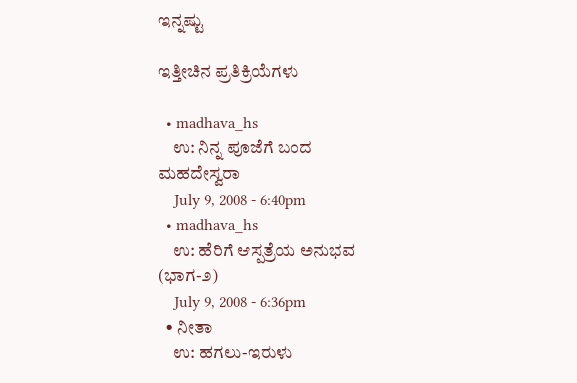ಇನ್ನಷ್ಟು

ಇತ್ತೀಚಿನ ಪ್ರತಿಕ್ರಿಯೆಗಳು

  • madhava_hs
    ಉ: ನಿನ್ನ ಪೂಜೆಗೆ ಬಂದ ಮಹದೇಸ್ವರಾ
    July 9, 2008 - 6:40pm
  • madhava_hs
    ಉ: ಹೆರಿಗೆ ಆಸ್ಪತ್ರೆಯ ಅನುಭವ (ಭಾಗ-೨)
    July 9, 2008 - 6:36pm
  • ನೀತಾ
    ಉ: ಹಗಲು-ಇರುಳು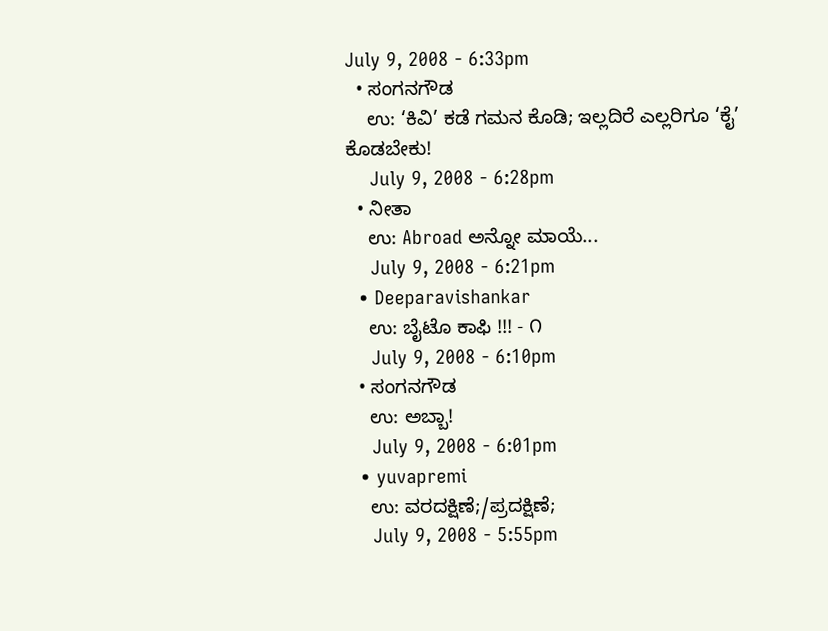July 9, 2008 - 6:33pm
  • ಸಂಗನಗೌಡ
    ಉ: ‘ಕಿವಿ’ ಕಡೆ ಗಮನ ಕೊಡಿ; ಇಲ್ಲದಿರೆ ಎಲ್ಲರಿಗೂ ‘ಕೈ’ ಕೊಡಬೇಕು!
    July 9, 2008 - 6:28pm
  • ನೀತಾ
    ಉ: Abroad ಅನ್ನೋ ಮಾಯೆ...
    July 9, 2008 - 6:21pm
  • Deeparavishankar
    ಉ: ಬೈಟೊ ಕಾಫಿ !!! - ೧
    July 9, 2008 - 6:10pm
  • ಸಂಗನಗೌಡ
    ಉ: ಅಬ್ಬಾ!
    July 9, 2008 - 6:01pm
  • yuvapremi
    ಉ: ವರದಕ್ಷಿಣೆ;/ಪ್ರದಕ್ಷಿಣೆ;
    July 9, 2008 - 5:55pm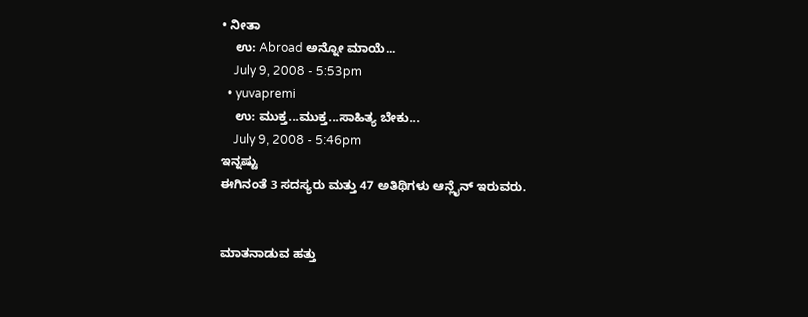• ನೀತಾ
    ಉ: Abroad ಅನ್ನೋ ಮಾಯೆ...
    July 9, 2008 - 5:53pm
  • yuvapremi
    ಉ: ಮುಕ್ತ...ಮುಕ್ತ...ಸಾಹಿತ್ಯ ಬೇಕು...
    July 9, 2008 - 5:46pm
ಇನ್ನಷ್ಟು
ಈಗಿನಂತೆ 3 ಸದಸ್ಯರು ಮತ್ತು 47 ಅತಿಥಿಗಳು ಆನ್ಲೈನ್ ಇರುವರು.


ಮಾತನಾಡುವ ಹತ್ತು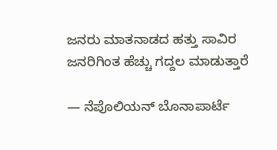ಜನರು ಮಾತನಾಡದ ಹತ್ತು ಸಾವಿರ ಜನರಿಗಿಂತ ಹೆಚ್ಚು ಗದ್ದಲ ಮಾಡುತ್ತಾರೆ

— ನೆಪೊಲಿಯನ್ ಬೊನಾಪಾರ್ಟೆ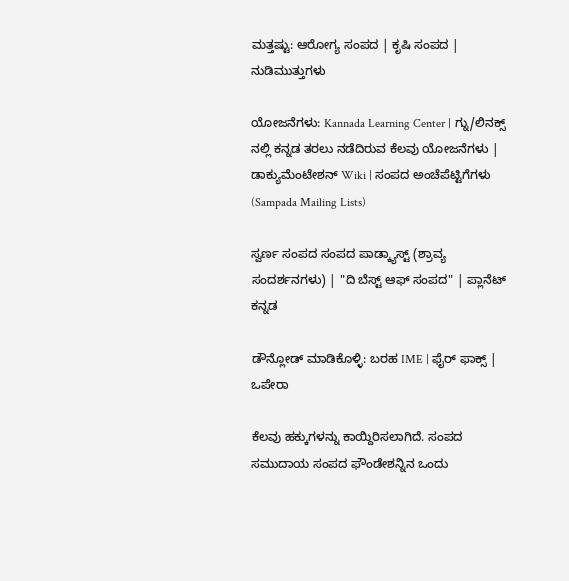ಮತ್ತಷ್ಟು: ಆರೋಗ್ಯ ಸಂಪದ | ಕೃಷಿ ಸಂಪದ | ನುಡಿಮುತ್ತುಗಳು

ಯೋಜನೆಗಳು: Kannada Learning Center | ಗ್ನು/ಲಿನಕ್ಸ್ ನಲ್ಲಿ ಕನ್ನಡ ತರಲು ನಡೆದಿರುವ ಕೆಲವು ಯೋಜನೆಗಳು | ಡಾಕ್ಯುಮೆಂಟೇಶನ್ Wiki | ಸಂಪದ ಅಂಚೆಪೆಟ್ಟಿಗೆಗಳು (Sampada Mailing Lists)

ಸ್ವರ್ಣ ಸಂಪದ ಸಂಪದ ಪಾಡ್ಕ್ಯಾಸ್ಟ್ (ಶ್ರಾವ್ಯ ಸಂದರ್ಶನಗಳು) | "ದಿ ಬೆಸ್ಟ್ ಆಫ್ ಸಂಪದ" | ಪ್ಲಾನೆಟ್ ಕನ್ನಡ

ಡೌನ್ಲೋಡ್ ಮಾಡಿಕೊಳ್ಳಿ: ಬರಹ IME | ಫೈರ್ ಫಾಕ್ಸ್ | ಒಪೇರಾ

ಕೆಲವು ಹಕ್ಕುಗಳನ್ನು ಕಾಯ್ದಿರಿಸಲಾಗಿದೆ. ಸಂಪದ ಸಮುದಾಯ ಸಂಪದ ಫೌಂಡೇಶನ್ನಿನ ಒಂದು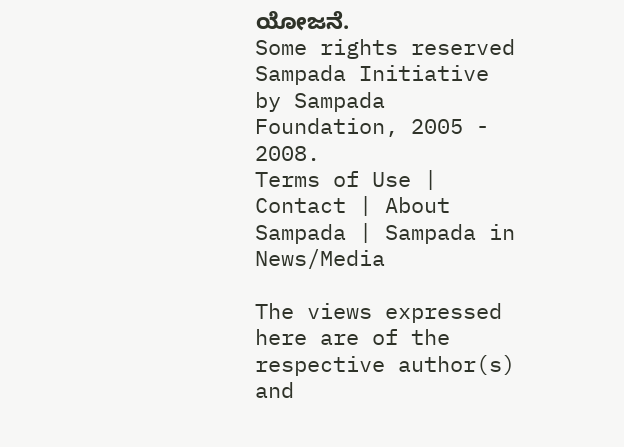ಯೋಜನೆ.
Some rights reserved Sampada Initiative by Sampada Foundation, 2005 - 2008.
Terms of Use | Contact | About Sampada | Sampada in News/Media

The views expressed here are of the respective author(s) and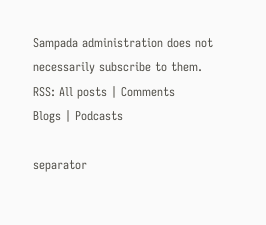Sampada administration does not necessarily subscribe to them.
RSS: All posts | Comments
Blogs | Podcasts

separator